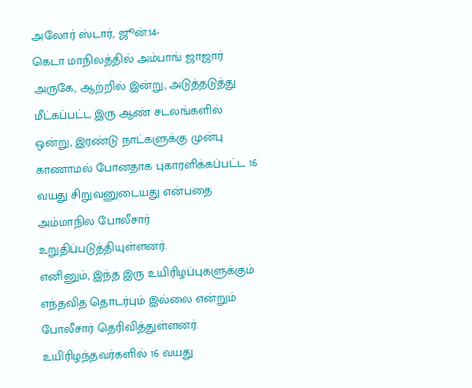அலோர் ஸ்டார், ஜூன்.14-
கெடா மாநிலத்தில் அம்பாங் ஜாஜார் அருகே, ஆற்றில் இன்று, அடுத்தடுத்து மீட்கப்பட்ட இரு ஆண் சடலங்களில் ஒன்று, இரண்டு நாட்களுக்கு முன்பு காணாமல் போனதாக புகாரளிக்கப்பட்ட 16 வயது சிறுவனுடையது என்பதை அம்மாநில போலீசார் உறுதிப்படுத்தியுள்ளனர்.
எனினும், இந்த இரு உயிரிழப்புகளுக்கும் எந்தவித தொடர்பும் இல்லை என்றும் போலீசார் தெரிவித்துள்ளனர்.
உயிரிழந்தவர்களில் 16 வயது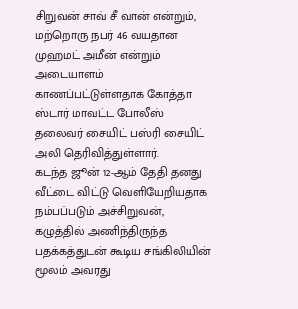சிறுவன் சாவ் சீ வான் என்றும், மற்றொரு நபர் 46 வயதான முஹமட் அமீன் என்றும் அடையாளம் காணப்பட்டுள்ளதாக கோத்தா ஸ்டார் மாவட்ட போலீஸ் தலைவர் சையிட் பஸ்ரி சையிட் அலி தெரிவித்துள்ளார்.
கடந்த ஜூன் 12-ஆம் தேதி தனது வீட்டை விட்டு வெளியேறியதாக நம்பப்படும் அச்சிறுவன், கழுத்தில் அணிந்திருந்த பதக்கத்துடன் கூடிய சங்கிலியின் மூலம் அவரது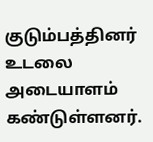குடும்பத்தினர் உடலை அடையாளம் கண்டுள்ளனர்.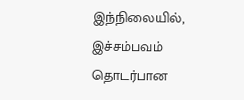இந்நிலையில், இச்சம்பவம் தொடர்பான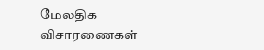மேலதிக விசாரணைகள்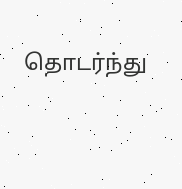தொடர்ந்து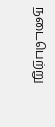நடைபெற்று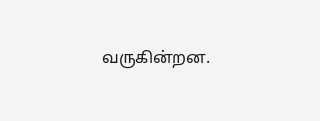வருகின்றன.